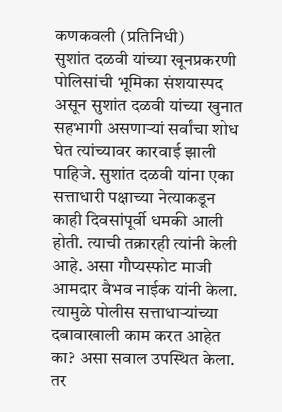कणकवली (प्रतिनिधी)
सुशांत दळवी यांच्या खूनप्रकरणी पोलिसांची भूमिका संशयास्पद असून सुशांत दळवी यांच्या खुनात सहभागी असणाऱ्यां सर्वांचा शोध घेत त्यांच्यावर कारवाई झाली पाहिजे. सुशांत दळवी यांना एका सत्ताधारी पक्षाच्या नेत्याकडून काही दिवसांपूर्वी धमकी आली होती. त्याची तक्रारही त्यांनी केली आहे. असा गौप्यस्फोट माजी आमदार वैभव नाईक यांनी केला.
त्यामुळे पोलीस सत्ताधाऱ्यांच्या दबावाखाली काम करत आहेत का? असा सवाल उपस्थित केला. तर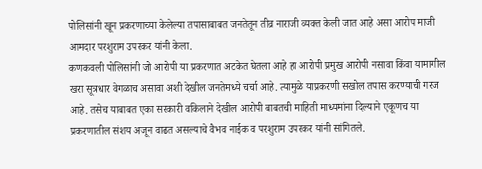पोलिसांनी खून प्रकरणाच्या केलेल्या तपासाबाबत जनतेतून तीव्र नाराजी व्यक्त केली जात आहे असा आरोप माजी आमदार परशुराम उपरकर यांनी केला.
कणकवली पोलिसांनी जो आरोपी या प्रकरणात अटकेत घेतला आहे हा आरोपी प्रमुख आरोपी नसावा किंवा यामागील खरा सूत्रधार वेगळाच असावा अशी देखील जनतेमध्ये चर्चा आहे. त्यामुळे याप्रकरणी सखोल तपास करण्याची गरज आहे. तसेच याबाबत एका सरकारी वकिलाने देखील आरोपी बाबतची माहिती माध्यमांना दिल्याने एकूणच या प्रकरणातील संशय अजून वाढत असल्याचे वैभव नाईक व परशुराम उपरकर यांनी सांगितले.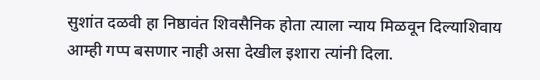सुशांत दळवी हा निष्ठावंत शिवसैनिक होता त्याला न्याय मिळवून दिल्याशिवाय आम्ही गप्प बसणार नाही असा देखील इशारा त्यांनी दिला.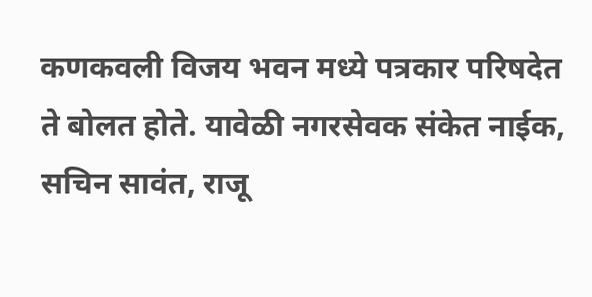कणकवली विजय भवन मध्ये पत्रकार परिषदेत ते बोलत होते. यावेळी नगरसेवक संकेत नाईक, सचिन सावंत, राजू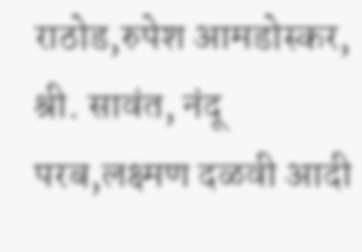राठोड,रुपेश आमडोस्कर, श्री. सावंत, नंदू परब,लक्ष्मण दळवी आदी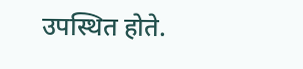उपस्थित होते.